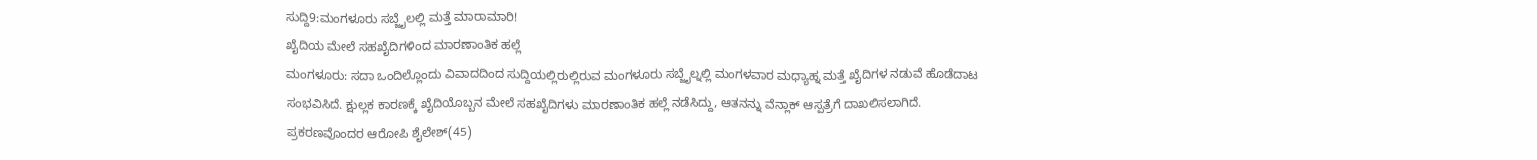ಸುದ್ದಿ9:ಮಂಗಳೂರು ಸಬ್ಜೈಲಲ್ಲಿ ಮತ್ತೆ ಮಾರಾಮಾರಿ!
ಖೈದಿಯ ಮೇಲೆ ಸಹಖೈದಿಗಳಿಂದ ಮಾರಣಾಂತಿಕ ಹಲ್ಲೆ
ಮಂಗಳೂರು: ಸದಾ ಒಂದಿಲ್ಲೊಂದು ವಿವಾದದಿಂದ ಸುದ್ದಿಯಲ್ಲಿರುಲ್ಲಿರುವ ಮಂಗಳೂರು ಸಬ್ಜೈಲ್ನಲ್ಲಿ ಮಂಗಳವಾರ ಮಧ್ಯಾಹ್ನ ಮತ್ತೆ ಖೈದಿಗಳ ನಡುವೆ ಹೊಡೆದಾಟ ಸಂಭವಿಸಿದೆ. ಕ್ಷುಲ್ಲಕ ಕಾರಣಕ್ಕೆ ಖೈದಿಯೊಬ್ಬನ ಮೇಲೆ ಸಹಖೈದಿಗಳು ಮಾರಣಾಂತಿಕ ಹಲ್ಲೆ ನಡೆಸಿದ್ದು, ಆತನನ್ನು ವೆನ್ಲಾಕ್ ಆಸ್ಪತ್ರೆಗೆ ದಾಖಲಿಸಲಾಗಿದೆ.
ಪ್ರಕರಣವೊಂದರ ಆರೋಪಿ ಶೈಲೇಶ್(45)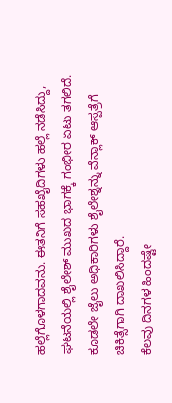ಹಲ್ಲೆಗೊಳಗಾದವನು. ಈತನಿಗೆ ಸಹಖೈದಿಗಳು ಹಲ್ಲೆ ನಡೆಸಿದ್ದು, ಘಟನೆಯಲ್ಲಿ ಶೈಲೇಶ್ ಮುಖದ ಭಾಗಕ್ಕೆ ಗಂಭೀರ ಏಟು ತಗಲಿದೆ. ಕೂಡಲೇ ಜೈಲು ಅಧಿಕಾರಿಗಳು ಶೈಲೇಶ್ನನ್ನು ವೆನ್ಲಾಕ್ ಆಸ್ಪತ್ರೆಗೆ ಚಿಕಿತ್ಸೆಗಾಗಿ ದಾಖಲಿಸಿದ್ದಾರೆ.
ಕೆಲವು ದಿನಗಳ ಹಿಂದಷ್ಟೇ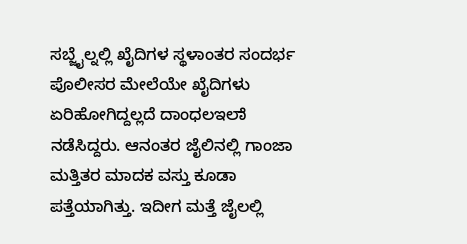ಸಬ್ಜೈಲ್ನಲ್ಲಿ ಖೈದಿಗಳ ಸ್ಥಳಾಂತರ ಸಂದರ್ಭ ಪೊಲೀಸರ ಮೇಲೆಯೇ ಖೈದಿಗಳು ಏರಿಹೋಗಿದ್ದಲ್ಲದೆ ದಾಂಧಲಇಲಾೆ ನಡೆಸಿದ್ದರು. ಆನಂತರ ಜೈಲಿನಲ್ಲಿ ಗಾಂಜಾ ಮತ್ತಿತರ ಮಾದಕ ವಸ್ತು ಕೂಡಾ ಪತ್ತೆಯಾಗಿತ್ತು. ಇದೀಗ ಮತ್ತೆ ಜೈಲಲ್ಲಿ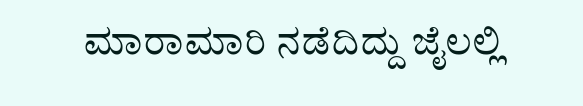ಮಾರಾಮಾರಿ ನಡೆದಿದ್ದು ಜೈಲಲ್ಲಿ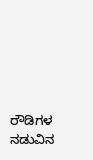ರೌಡಿಗಳ ನಡುವಿನ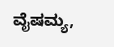ವೈಷಮ್ಯ,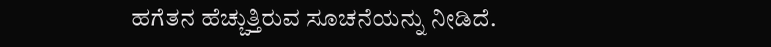ಹಗೆತನ ಹೆಚ್ಚುತ್ತಿರುವ ಸೂಚನೆಯನ್ನು ನೀಡಿದೆ.